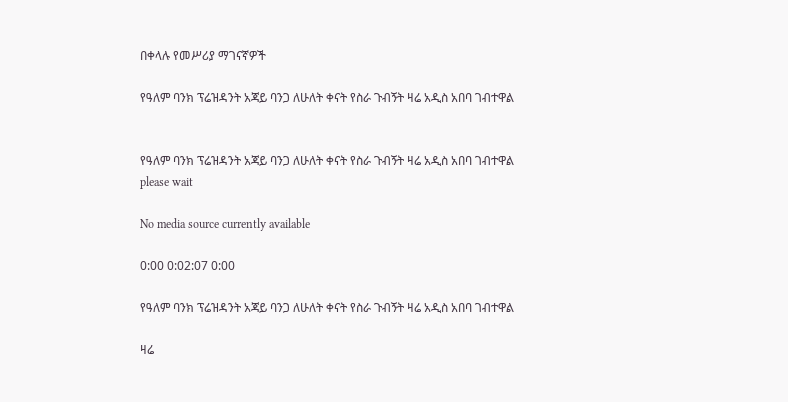በቀላሉ የመሥሪያ ማገናኛዎች

የዓለም ባንክ ፕሬዝዳንት አጃይ ባንጋ ለሁለት ቀናት የስራ ጉብኝት ዛሬ አዲስ አበባ ገብተዋል


የዓለም ባንክ ፕሬዝዳንት አጃይ ባንጋ ለሁለት ቀናት የስራ ጉብኝት ዛሬ አዲስ አበባ ገብተዋል
please wait

No media source currently available

0:00 0:02:07 0:00

የዓለም ባንክ ፕሬዝዳንት አጃይ ባንጋ ለሁለት ቀናት የስራ ጉብኝት ዛሬ አዲስ አበባ ገብተዋል

ዛሬ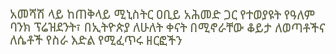አመሻሽ ላይ ከጠቅላይ ሚኒስትር ዐቢይ አሕመድ ጋር የተወያዩት የዓለም ባንክ ፕሬዝደንት፣ በኢትዮጵያ ለሁለት ቀናት በሚኖራቸው ቆይታ ለወጣቶችና ለሴቶች የስራ እድል የሚፈጥሩ ዘርፎችን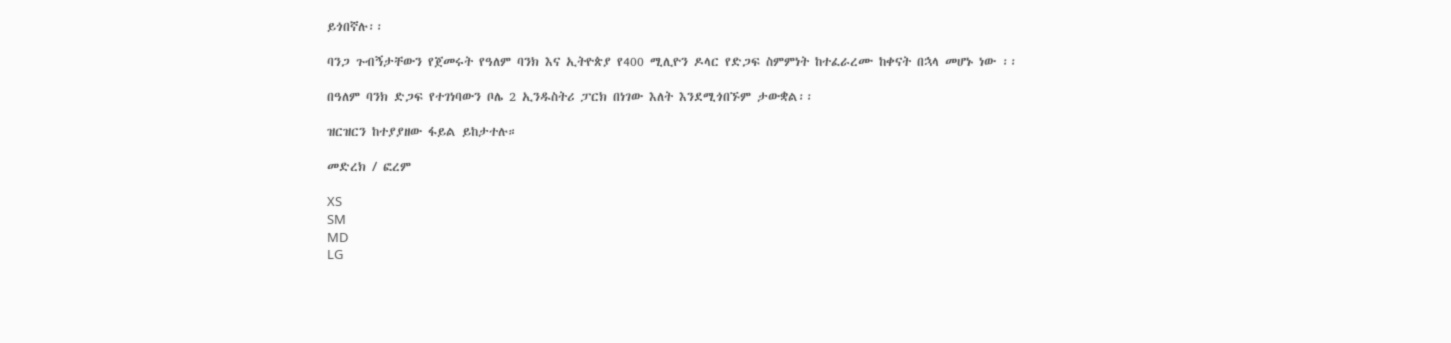ይጎበኛሉ፡፡

ባንጋ ጉብኝታቸውን የጀመሩት የዓለም ባንክ እና ኢትዮጵያ የ400 ሚሊዮን ዶላር የድጋፍ ስምምነት ከተፈራረሙ ከቀናት በኋላ መሆኑ ነው ፡፡

በዓለም ባንክ ድጋፍ የተገነባውን ቦሌ 2 ኢንዱስትሪ ፓርክ በነገው እለት እንደሚጎበኙም ታውቋል፡፡

ዝርዝርን ከተያያዘው ፋይል ይከታተሉ።

መድረክ / ፎረም

XS
SM
MD
LG